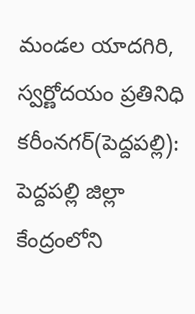మండల యాదగిరి, స్వర్ణోదయం ప్రతినిధి కరీంనగర్(పెద్దపల్లి): పెద్దపల్లి జిల్లా కేంద్రంలోని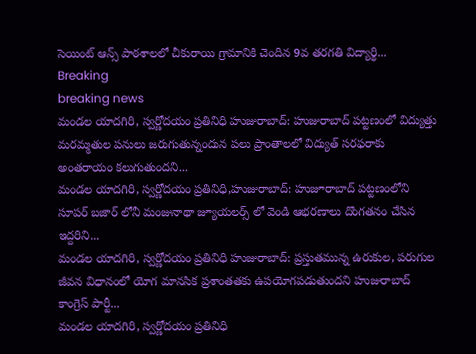సెయింట్ ఆన్స్ పాఠశాలలో చీకురాయి గ్రామానికి చెందిన 9వ తరగతి విద్యార్థి...
Breaking
breaking news
మండల యాదగిరి, స్వర్ణోదయం ప్రతినిధి హుజురాబాద్: హుజురాబాద్ పట్టణంలో విద్యుత్తు మరమ్మతుల పనులు జరుగుతున్నందున పలు ప్రాంతాలలో విద్యుత్ సరఫరాకు అంతరాయం కలుగుతుందని...
మండల యాదగిరి, స్వర్ణోదయం ప్రతినిధి,హుజురాబాద్: హుజూరాబాద్ పట్టణంలోని సూపర్ బజార్ లోనీ మంజునాథా జ్యూయలర్స్ లో వెండి ఆభరణాలు దొంగతనం చేసిన ఇద్దరిని...
మండల యాదగిరి, స్వర్ణోదయం ప్రతినిధి హుజురాబాద్: ప్రస్తుతమున్న ఉరుకుల, పరుగుల జీవన విధానంలో యోగ మానసిక ప్రశాంతతకు ఉపయోగపడుతుందని హుజురాబాద్ కాంగ్రెస్ పార్టీ...
మండల యాదగిరి, స్వర్ణోదయం ప్రతినిధి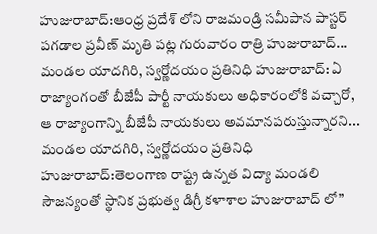హుజురాబాద్:ఆంధ్ర ప్రదేశ్ లోని రాజమండ్రి సమీపాన పాస్టర్ పగడాల ప్రవీణ్ మృతి పట్ల గురువారం రాత్రి హుజురాబాద్...
మండల యాదగిరి, స్వర్ణోదయం ప్రతినిధి హుజురాబాద్: ఏ రాజ్యాంగంతో బీజేపీ పార్టీ నాయకులు అధికారంలోకి వచ్చారో, ఆ రాజ్యాంగాన్ని బీజేపీ నాయకులు అవమానపరుస్తున్నారని...
మండల యాదగిరి, స్వర్ణోదయం ప్రతినిధి హుజురాబాద్:తెలంగాణ రాష్ట్ర ఉన్నత విద్యా మండలి సౌజన్యంతో స్థానిక ప్రభుత్వ డిగ్రీ కళాశాల హుజురాబాద్ లో”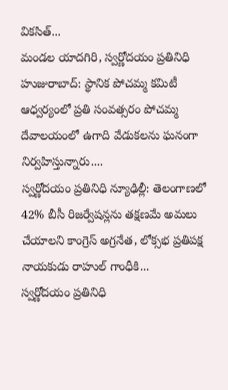వికసిత్...
మండల యాదగిరి, స్వర్ణోదయం ప్రతినిధి హుజురాబాద్: స్థానిక పోచమ్మ కమిటీ ఆధ్వర్యంలో ప్రతి సంవత్సరం పోచమ్మ దేవాలయంలో ఉగాది వేడుకలను ఘనంగా నిర్వహిస్తున్నారు....
స్వర్ణోదయం ప్రతినిధి న్యూఢిల్లీ: తెలంగాణలో 42% బీసీ రిజర్వేషన్లను తక్షణమే అమలు చేయాలని కాంగ్రెస్ అగ్రనేత, లోక్సభ ప్రతిపక్ష నాయకుడు రాహుల్ గాంధీకి...
స్వర్ణోదయం ప్రతినిధి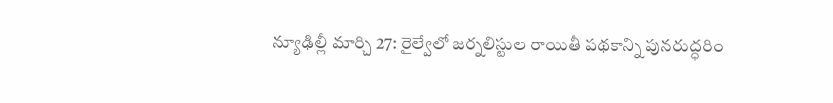న్యూఢిల్లీ మార్చి 27: రైల్వేలో జర్నలిస్టుల రాయితీ పథకాన్ని పునరుద్ధరిం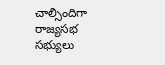చాల్సిందిగా రాజ్యసభ సభ్యులు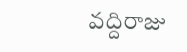వద్దిరాజు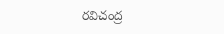రవిచంద్ర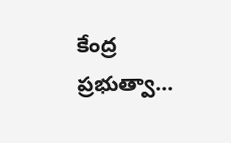కేంద్ర ప్రభుత్వా...